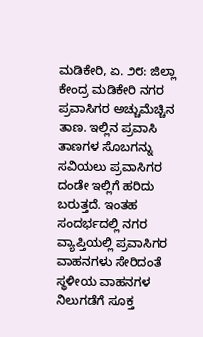ಮಡಿಕೇರಿ, ಏ. ೨೮: ಜಿಲ್ಲಾ ಕೇಂದ್ರ ಮಡಿಕೇರಿ ನಗರ ಪ್ರವಾಸಿಗರ ಅಚ್ಚುಮೆಚ್ಚಿನ ತಾಣ. ಇಲ್ಲಿನ ಪ್ರವಾಸಿ ತಾಣಗಳ ಸೊಬಗನ್ನು ಸವಿಯಲು ಪ್ರವಾಸಿಗರ ದಂಡೇ ಇಲ್ಲಿಗೆ ಹರಿದು ಬರುತ್ತದೆ. ಇಂತಹ ಸಂದರ್ಭದಲ್ಲಿ ನಗರ ವ್ಯಾಪ್ತಿಯಲ್ಲಿ ಪ್ರವಾಸಿಗರ ವಾಹನಗಳು ಸೇರಿದಂತೆ ಸ್ಥಳೀಯ ವಾಹನಗಳ ನಿಲುಗಡೆಗೆ ಸೂಕ್ತ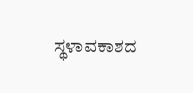ಸ್ಥಳಾವಕಾಶದ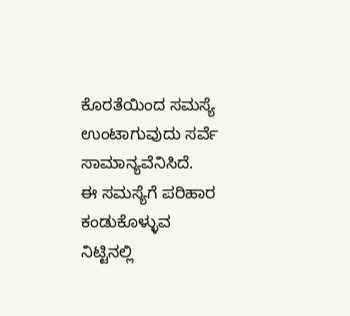ಕೊರತೆಯಿಂದ ಸಮಸ್ಯೆ ಉಂಟಾಗುವುದು ಸರ್ವೆ ಸಾಮಾನ್ಯವೆನಿಸಿದೆ.
ಈ ಸಮಸ್ಯೆಗೆ ಪರಿಹಾರ ಕಂಡುಕೊಳ್ಳುವ ನಿಟ್ಟಿನಲ್ಲಿ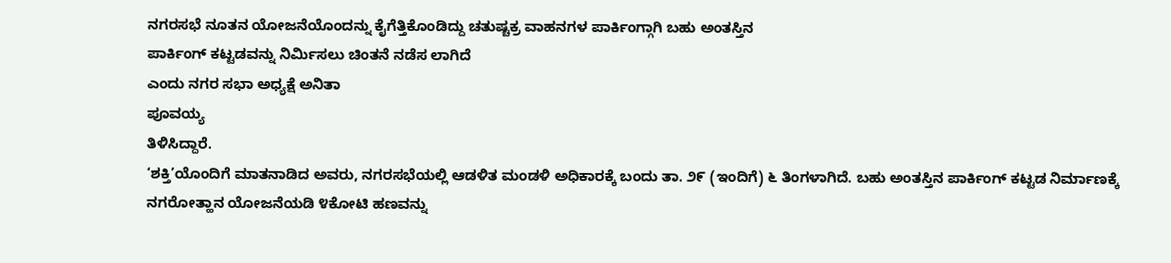ನಗರಸಭೆ ನೂತನ ಯೋಜನೆಯೊಂದನ್ನು ಕೈಗೆತ್ತಿಕೊಂಡಿದ್ದು ಚತುಷ್ಚಕ್ರ ವಾಹನಗಳ ಪಾರ್ಕಿಂಗ್ಗಾಗಿ ಬಹು ಅಂತಸ್ತಿನ
ಪಾರ್ಕಿಂಗ್ ಕಟ್ಟಡವನ್ನು ನಿರ್ಮಿಸಲು ಚಿಂತನೆ ನಡೆಸ ಲಾಗಿದೆ
ಎಂದು ನಗರ ಸಭಾ ಅಧ್ಯಕ್ಷೆ ಅನಿತಾ
ಪೂವಯ್ಯ
ತಿಳಿಸಿದ್ದಾರೆ.
‘ಶಕ್ತಿ’ಯೊಂದಿಗೆ ಮಾತನಾಡಿದ ಅವರು, ನಗರಸಭೆಯಲ್ಲಿ ಆಡಳಿತ ಮಂಡಳಿ ಅಧಿಕಾರಕ್ಕೆ ಬಂದು ತಾ. ೨೯ (ಇಂದಿಗೆ) ೬ ತಿಂಗಳಾಗಿದೆ. ಬಹು ಅಂತಸ್ತಿನ ಪಾರ್ಕಿಂಗ್ ಕಟ್ಟಡ ನಿರ್ಮಾಣಕ್ಕೆ ನಗರೋತ್ಹಾನ ಯೋಜನೆಯಡಿ ೪ಕೋಟಿ ಹಣವನ್ನು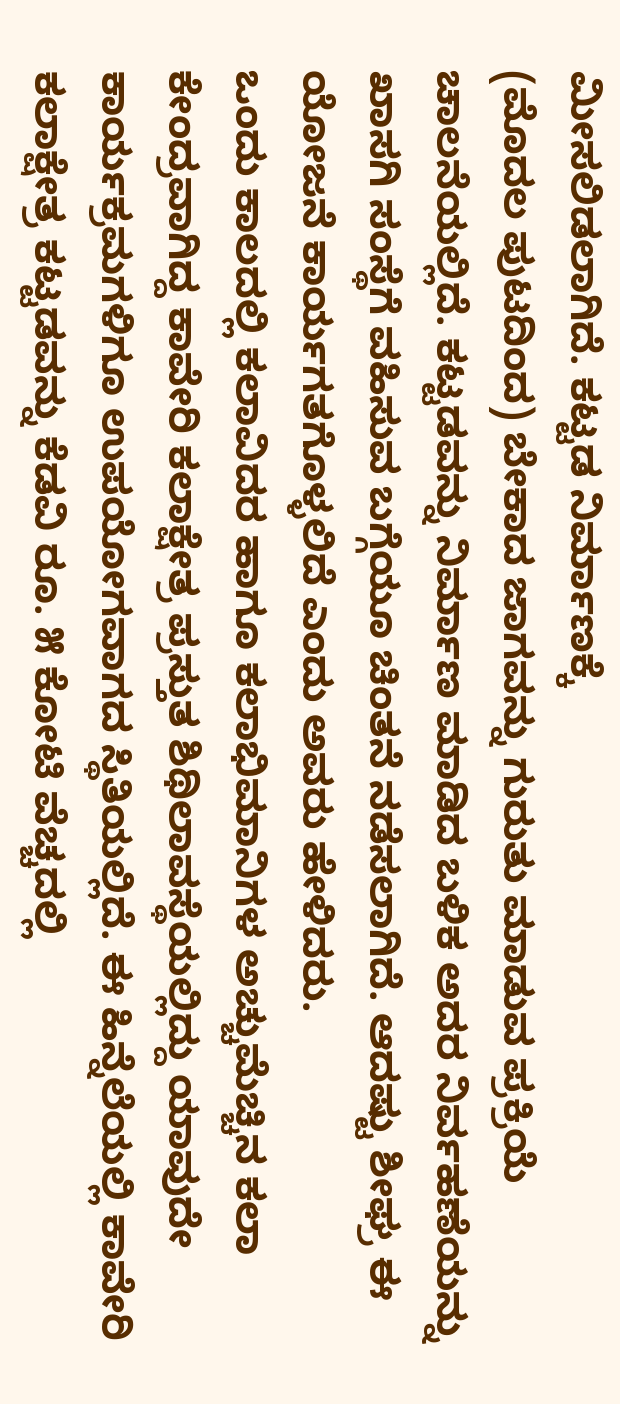ಮೀಸಲಿಡಲಾಗಿದೆ. ಕಟ್ಟಡ ನಿರ್ಮಾಣಕ್ಕೆ
(ಮೊದಲ ಪುಟದಿಂದ) ಬೇಕಾದ ಜಾಗವನ್ನು ಗುರುತು ಮಾಡುವ ಪ್ರಕ್ರಿಯೆ ಚಾಲನೆಯಲ್ಲಿದೆ. ಕಟ್ಟಡವನ್ನು ನಿರ್ಮಾಣ ಮಾಡಿದ ಬಳಿಕ ಅದರ ನಿರ್ವಹಣೆಯನ್ನು ಖಾಸಗಿ ಸಂಸ್ಥೆಗೆ ವಹಿಸುವ ಬಗ್ಗೆಯೂ ಚಿಂತನೆ ನಡೆಸಲಾಗಿದೆ. ಆದಷ್ಟು ಶೀಘ್ರ ಈ ಯೋಜನೆ ಕಾರ್ಯಗತಗೊಳ್ಳಲಿದೆ ಎಂದು ಅವರು ಹೇಳಿದರು.
ಒಂದು ಕಾಲದಲ್ಲಿ ಕಲಾವಿದರ ಹಾಗೂ ಕಲಾಭಿಮಾನಿಗಳ ಅಚ್ಚುಮೆಚ್ಚಿನ ಕಲಾ ಕೇಂದ್ರವಾಗಿದ್ದ ಕಾವೇರಿ ಕಲಾಕ್ಷೇತ್ರ ಪ್ರಸ್ತುತ ಶಿಥಿಲಾವಸ್ಥೆಯಲ್ಲಿದ್ದು ಯಾವುದೇ ಕಾರ್ಯಕ್ರಮಗಳಿಗೂ ಉಪಯೋಗವಾಗದ ಸ್ಥಿತಿಯಲ್ಲಿದೆ. ಈ ಹಿನ್ನೆಲೆಯಲ್ಲಿ ಕಾವೇರಿ ಕಲಾಕ್ಷೇತ್ರ ಕಟ್ಟಡವನ್ನು ಕೆಡವಿ ರೂ. ೫ ಕೋಟಿ ವೆಚ್ಚದಲ್ಲಿ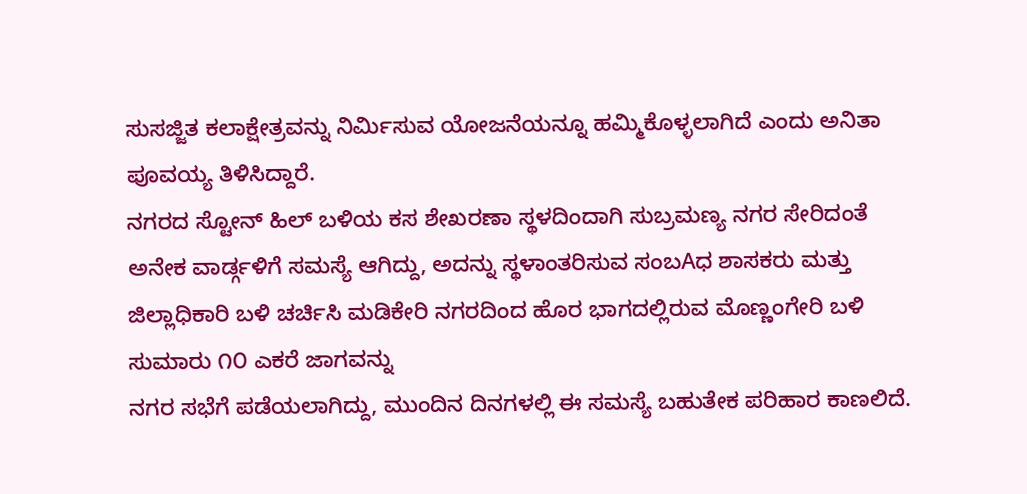ಸುಸಜ್ಜಿತ ಕಲಾಕ್ಷೇತ್ರವನ್ನು ನಿರ್ಮಿಸುವ ಯೋಜನೆಯನ್ನೂ ಹಮ್ಮಿಕೊಳ್ಳಲಾಗಿದೆ ಎಂದು ಅನಿತಾ ಪೂವಯ್ಯ ತಿಳಿಸಿದ್ದಾರೆ.
ನಗರದ ಸ್ಟೋನ್ ಹಿಲ್ ಬಳಿಯ ಕಸ ಶೇಖರಣಾ ಸ್ಥಳದಿಂದಾಗಿ ಸುಬ್ರಮಣ್ಯ ನಗರ ಸೇರಿದಂತೆ ಅನೇಕ ವಾರ್ಡ್ಗಳಿಗೆ ಸಮಸ್ಯೆ ಆಗಿದ್ದು, ಅದನ್ನು ಸ್ಥಳಾಂತರಿಸುವ ಸಂಬAಧ ಶಾಸಕರು ಮತ್ತು ಜಿಲ್ಲಾಧಿಕಾರಿ ಬಳಿ ಚರ್ಚಿಸಿ ಮಡಿಕೇರಿ ನಗರದಿಂದ ಹೊರ ಭಾಗದಲ್ಲಿರುವ ಮೊಣ್ಣಂಗೇರಿ ಬಳಿ ಸುಮಾರು ೧೦ ಎಕರೆ ಜಾಗವನ್ನು
ನಗರ ಸಭೆಗೆ ಪಡೆಯಲಾಗಿದ್ದು, ಮುಂದಿನ ದಿನಗಳಲ್ಲಿ ಈ ಸಮಸ್ಯೆ ಬಹುತೇಕ ಪರಿಹಾರ ಕಾಣಲಿದೆ.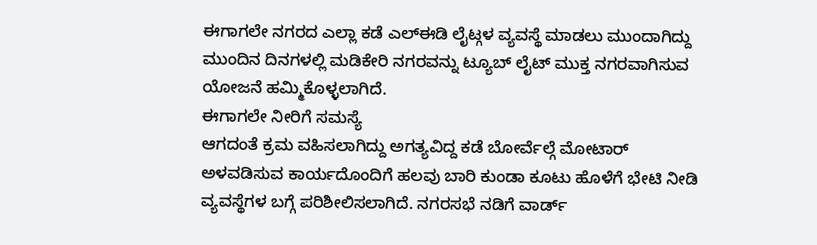ಈಗಾಗಲೇ ನಗರದ ಎಲ್ಲಾ ಕಡೆ ಎಲ್ಈಡಿ ಲೈಟ್ಗಳ ವ್ಯವಸ್ಥೆ ಮಾಡಲು ಮುಂದಾಗಿದ್ದು ಮುಂದಿನ ದಿನಗಳಲ್ಲಿ ಮಡಿಕೇರಿ ನಗರವನ್ನು ಟ್ಯೂಬ್ ಲೈಟ್ ಮುಕ್ತ ನಗರವಾಗಿಸುವ ಯೋಜನೆ ಹಮ್ಮಿಕೊಳ್ಳಲಾಗಿದೆ.
ಈಗಾಗಲೇ ನೀರಿಗೆ ಸಮಸ್ಯೆ
ಆಗದಂತೆ ಕ್ರಮ ವಹಿಸಲಾಗಿದ್ದು ಅಗತ್ಯವಿದ್ದ ಕಡೆ ಬೋರ್ವೆಲ್ಗೆ ಮೋಟಾರ್ ಅಳವಡಿಸುವ ಕಾರ್ಯದೊಂದಿಗೆ ಹಲವು ಬಾರಿ ಕುಂಡಾ ಕೂಟು ಹೊಳೆಗೆ ಭೇಟಿ ನೀಡಿ ವ್ಯವಸ್ಥೆಗಳ ಬಗ್ಗೆ ಪರಿಶೀಲಿಸಲಾಗಿದೆ. ನಗರಸಭೆ ನಡಿಗೆ ವಾರ್ಡ್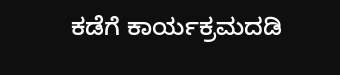ಕಡೆಗೆ ಕಾರ್ಯಕ್ರಮದಡಿ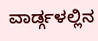ವಾರ್ಡ್ಗಳಲ್ಲಿನ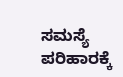ಸಮಸ್ಯೆ ಪರಿಹಾರಕ್ಕೆ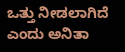ಒತ್ತು ನೀಡಲಾಗಿದೆ ಎಂದು ಅನಿತಾ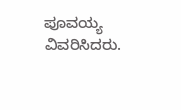ಪೂವಯ್ಯ ವಿವರಿಸಿದರು.